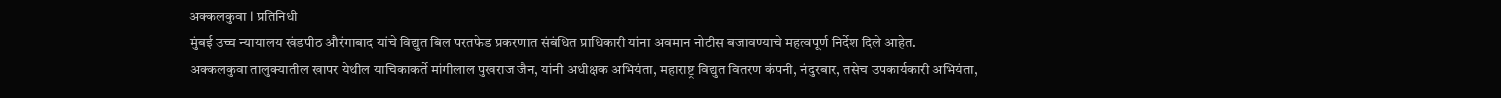अक्कलकुवा l प्रतिनिधी
मुंबई उच्च न्यायालय खंडपीठ औरंगाबाद यांचे विद्युत बिल परतफेड प्रकरणात संबंधित प्राधिकारी यांना अवमान नोटीस बजावण्याचे महत्वपूर्ण निर्देश दिले आहेत.
अक्कलकुवा तालुक्यातील खापर येथील याचिकाकर्ते मांगीलाल पुखराज जैन, यांनी अधीक्षक अभियंता, महाराष्ट्र विद्युत वितरण कंपनी, नंदुरबार, तसेच उपकार्यकारी अभियंता,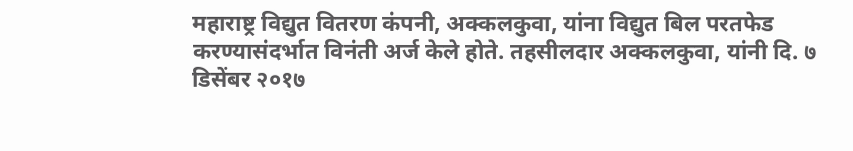महाराष्ट्र विद्युत वितरण कंपनी, अक्कलकुवा, यांना विद्युत बिल परतफेड करण्यासंदर्भात विनंती अर्ज केले होते. तहसीलदार अक्कलकुवा, यांनी दि. ७ डिसेंबर २०१७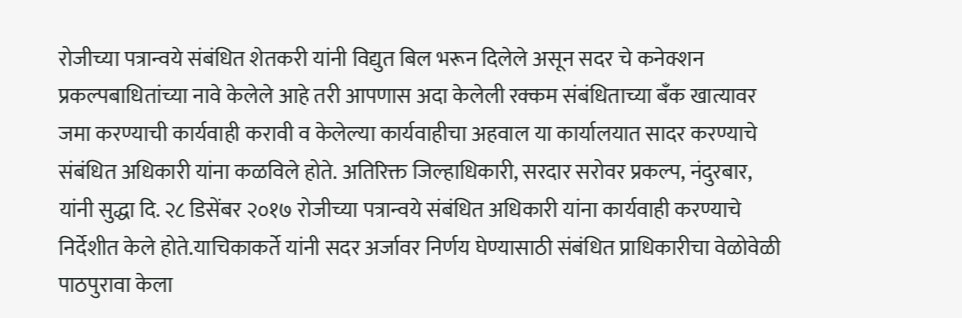रोजीच्या पत्रान्वये संबंधित शेतकरी यांनी विद्युत बिल भरून दिलेले असून सदर चे कनेक्शन प्रकल्पबाधितांच्या नावे केलेले आहे तरी आपणास अदा केलेली रक्कम संबंधिताच्या बँक खात्यावर जमा करण्याची कार्यवाही करावी व केलेल्या कार्यवाहीचा अहवाल या कार्यालयात सादर करण्याचे संबंधित अधिकारी यांना कळविले होते. अतिरिक्त जिल्हाधिकारी, सरदार सरोवर प्रकल्प, नंदुरबार, यांनी सुद्धा दि. २८ डिसेंबर २०१७ रोजीच्या पत्रान्वये संबंधित अधिकारी यांना कार्यवाही करण्याचे निर्देशीत केले होते.याचिकाकर्ते यांनी सदर अर्जावर निर्णय घेण्यासाठी संबंधित प्राधिकारीचा वेळोवेळी पाठपुरावा केला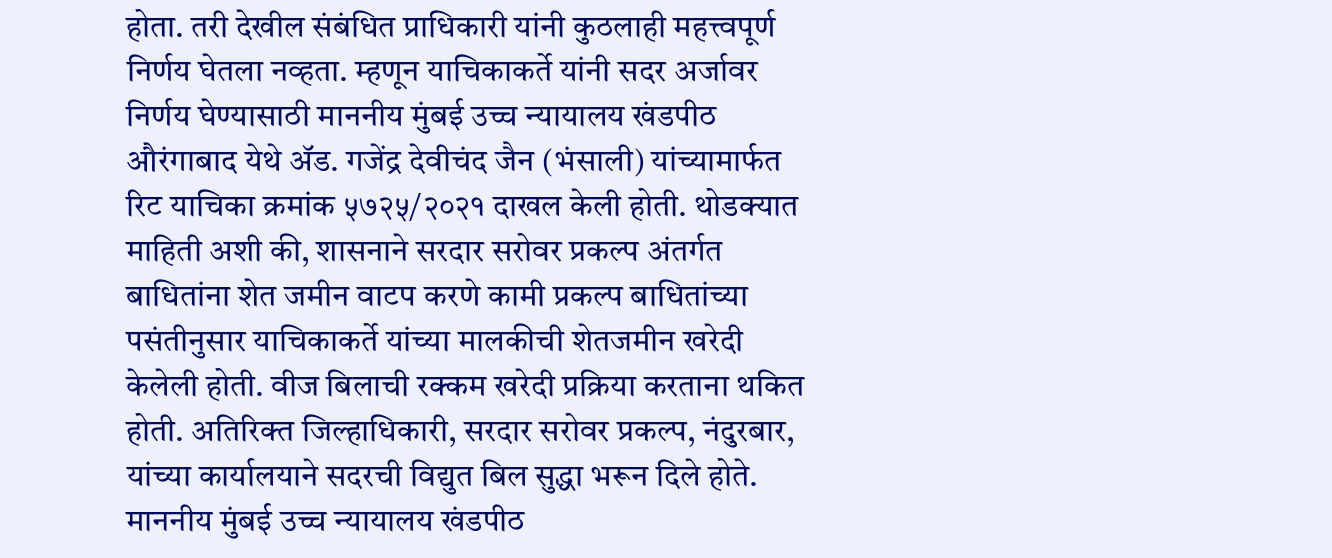होता. तरी देखील संबंधित प्राधिकारी यांनी कुठलाही महत्त्वपूर्ण निर्णय घेतला नव्हता. म्हणून याचिकाकर्ते यांनी सदर अर्जावर निर्णय घेण्यासाठी माननीय मुंबई उच्च न्यायालय खंडपीठ औरंगाबाद येथे ॲड. गजेंद्र देवीचंद जैन (भंसाली) यांच्यामार्फत रिट याचिका क्रमांक ५७२५/२०२१ दाखल केली होती. थोडक्यात माहिती अशी की, शासनाने सरदार सरोवर प्रकल्प अंतर्गत बाधितांना शेत जमीन वाटप करणे कामी प्रकल्प बाधितांच्या पसंतीनुसार याचिकाकर्ते यांच्या मालकीची शेतजमीन खरेदी केलेली होती. वीज बिलाची रक्कम खरेदी प्रक्रिया करताना थकित होती. अतिरिक्त जिल्हाधिकारी, सरदार सरोवर प्रकल्प, नंदुरबार, यांच्या कार्यालयाने सदरची विद्युत बिल सुद्धा भरून दिले होते. माननीय मुंबई उच्च न्यायालय खंडपीठ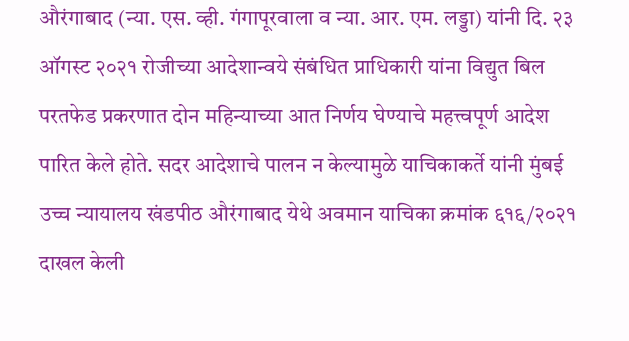औरंगाबाद (न्या. एस. व्ही. गंगापूरवाला व न्या. आर. एम. लड्डा) यांनी दि. २३ ऑगस्ट २०२१ रोजीच्या आदेशान्वये संबंधित प्राधिकारी यांना विद्युत बिल परतफेड प्रकरणात दोन महिन्याच्या आत निर्णय घेण्याचे महत्त्वपूर्ण आदेश पारित केले होते. सदर आदेशाचे पालन न केल्यामुळे याचिकाकर्ते यांनी मुंबई उच्च न्यायालय खंडपीठ औरंगाबाद येथे अवमान याचिका क्रमांक ६१६/२०२१ दाखल केली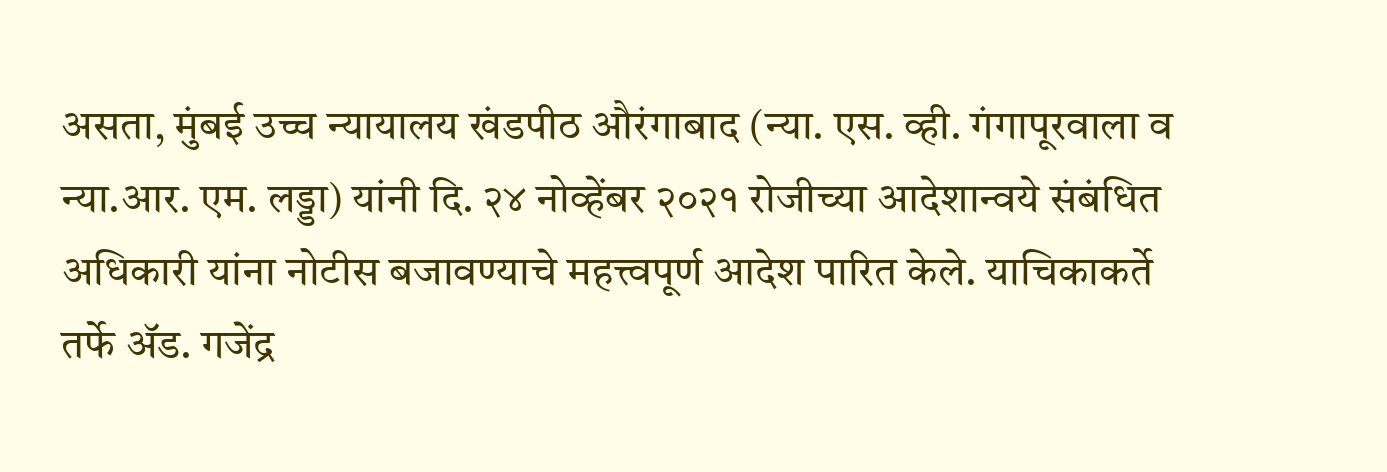असता, मुंबई उच्च न्यायालय खंडपीठ औरंगाबाद (न्या. एस. व्ही. गंगापूरवाला व न्या.आर. एम. लड्डा) यांनी दि. २४ नोव्हेंबर २०२१ रोजीच्या आदेशान्वये संबंधित अधिकारी यांना नोटीस बजावण्याचे महत्त्वपूर्ण आदेश पारित केले. याचिकाकर्ते तर्फे ॲड. गजेंद्र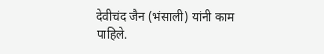देवीचंद जैन (भंसाली) यांनी काम पाहिले.